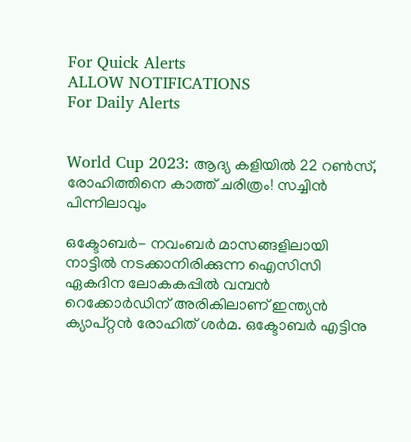For Quick Alerts
ALLOW NOTIFICATIONS
For Daily Alerts


World Cup 2023: ആദ്യ കളിയില്‍ 22 റണ്‍സ്, രോഹിത്തിനെ കാത്ത് ചരിത്രം! സച്ചിന്‍ പിന്നിലാവും

ഒക്ടോബര്‍- നവംബര്‍ മാസങ്ങളിലായി നാട്ടില്‍ നടക്കാനിരിക്കുന്ന ഐസിസി ഏകദിന ലോകകപ്പില്‍ വമ്പന്‍ റെക്കോര്‍ഡിന് അരികിലാണ് ഇന്ത്യന്‍ ക്യാപ്റ്റന്‍ രോഹിത് ശര്‍മ. ഒക്ടോബര്‍ എട്ടിനു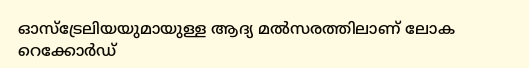ഓസ്‌ട്രേലിയയുമായുള്ള ആദ്യ മല്‍സരത്തിലാണ് ലോക റെക്കോര്‍ഡ്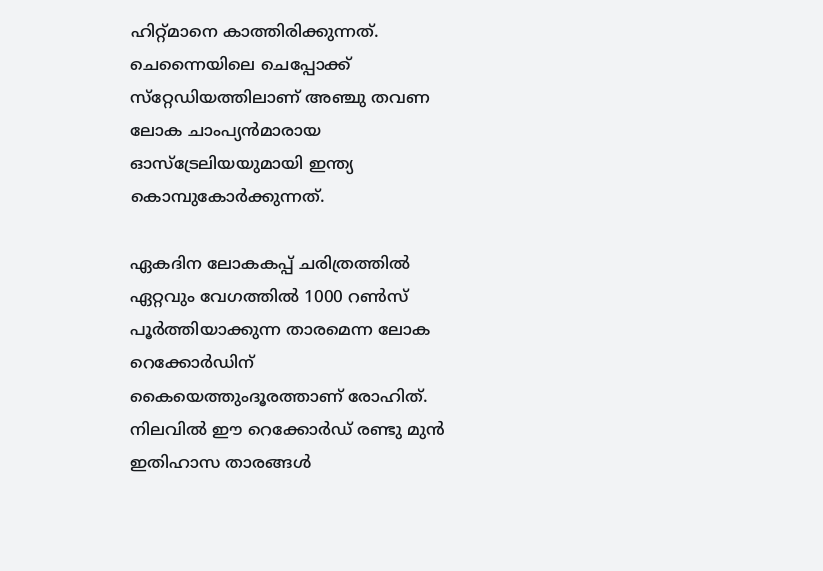ഹിറ്റ്മാനെ കാത്തിരിക്കുന്നത്. ചെന്നൈയിലെ ചെപ്പോക്ക് സ്‌റ്റേഡിയത്തിലാണ് അഞ്ചു തവണ ലോക ചാംപ്യന്‍മാരായ ഓസ്‌ട്രേലിയയുമായി ഇന്ത്യ കൊമ്പുകോര്‍ക്കുന്നത്.

ഏകദിന ലോകകപ്പ് ചരിത്രത്തില്‍ ഏറ്റവും വേഗത്തില്‍ 1000 റണ്‍സ് പൂര്‍ത്തിയാക്കുന്ന താരമെന്ന ലോക റെക്കോര്‍ഡിന് കൈയെത്തുംദൂരത്താണ് രോഹിത്. നിലവില്‍ ഈ റെക്കോര്‍ഡ് രണ്ടു മുന്‍ ഇതിഹാസ താരങ്ങള്‍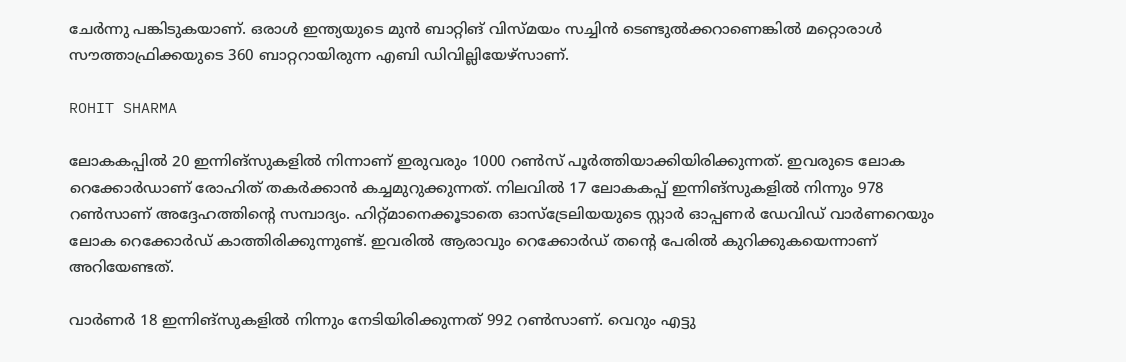ചേര്‍ന്നു പങ്കിടുകയാണ്. ഒരാള്‍ ഇന്ത്യയുടെ മുന്‍ ബാറ്റിങ് വിസ്മയം സച്ചിന്‍ ടെണ്ടുല്‍ക്കറാണെങ്കില്‍ മറ്റൊരാള്‍ സൗത്താഫ്രിക്കയുടെ 360 ബാറ്ററായിരുന്ന എബി ഡിവില്ലിയേഴ്‌സാണ്.

ROHIT SHARMA

ലോകകപ്പില്‍ 20 ഇന്നിങ്‌സുകളില്‍ നിന്നാണ് ഇരുവരും 1000 റണ്‍സ് പൂര്‍ത്തിയാക്കിയിരിക്കുന്നത്. ഇവരുടെ ലോക റെക്കോര്‍ഡാണ് രോഹിത് തകര്‍ക്കാന്‍ കച്ചമുറുക്കുന്നത്. നിലവില്‍ 17 ലോകകപ്പ് ഇന്നിങ്‌സുകളില്‍ നിന്നും 978 റണ്‍സാണ് അദ്ദേഹത്തിന്റെ സമ്പാദ്യം. ഹിറ്റ്മാനെക്കൂടാതെ ഓസ്‌ട്രേലിയയുടെ സ്റ്റാര്‍ ഓപ്പണര്‍ ഡേവിഡ് വാര്‍ണറെയും ലോക റെക്കോര്‍ഡ് കാത്തിരിക്കുന്നുണ്ട്. ഇവരില്‍ ആരാവും റെക്കോര്‍ഡ് തന്റെ പേരില്‍ കുറിക്കുകയെന്നാണ് അറിയേണ്ടത്.

വാര്‍ണര്‍ 18 ഇന്നിങ്‌സുകളില്‍ നിന്നും നേടിയിരിക്കുന്നത് 992 റണ്‍സാണ്. വെറും എട്ടു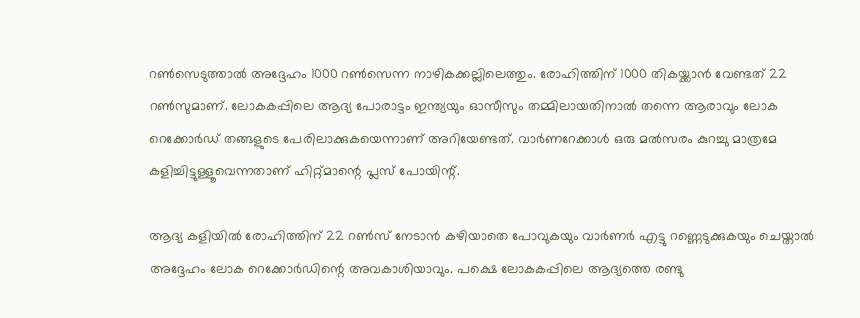റണ്‍സെടുത്താല്‍ അദ്ദേഹം 1000 റണ്‍സെന്ന നാഴികക്കല്ലിലെത്തും. രോഹിത്തിന് 1000 തികയ്ക്കാന്‍ വേണ്ടത് 22 റണ്‍സുമാണ്. ലോകകപ്പിലെ ആദ്യ പോരാട്ടം ഇന്ത്യയും ഓസീസും തമ്മിലായതിനാല്‍ തന്നെ ആരാവും ലോക റെക്കോര്‍ഡ് തങ്ങളുടെ പേരിലാക്കുകയെന്നാണ് അറിയേണ്ടത്. വാര്‍ണറേക്കാള്‍ ഒരു മല്‍സരം കുറച്ചു മാത്രമേ കളിച്ചിട്ടുള്ളൂവെന്നതാണ് ഹിറ്റ്മാന്റെ പ്ലസ് പോയിന്റ്.

ആദ്യ കളിയില്‍ രോഹിത്തിന് 22 റണ്‍സ് നേടാന്‍ കഴിയാതെ പോവുകയും വാര്‍ണര്‍ എട്ടു റണ്ണെടുക്കുകയും ചെയ്താല്‍ അദ്ദേഹം ലോക റെക്കോര്‍ഡിന്റെ അവകാശിയാവും. പക്ഷെ ലോകകപ്പിലെ ആദ്യത്തെ രണ്ടു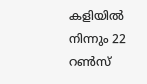കളിയില്‍ നിന്നും 22 റണ്‍സ്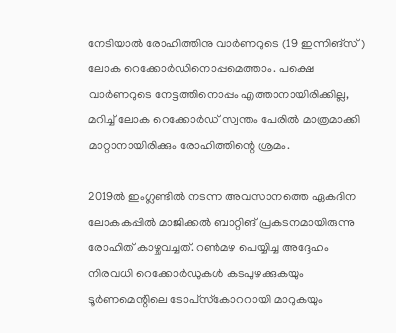നേടിയാല്‍ രോഹിത്തിനു വാര്‍ണറുടെ (19 ഇന്നിങ്‌സ്) ലോക റെക്കോര്‍ഡിനൊപ്പമെത്താം. പക്ഷെ വാര്‍ണറുടെ നേട്ടത്തിനൊപ്പം എത്താനായിരിക്കില്ല, മറിച്ച് ലോക റെക്കോര്‍ഡ് സ്വന്തം പേരില്‍ മാത്രമാക്കി മാറ്റാനായിരിക്കും രോഹിത്തിന്റെ ശ്രമം.

2019ല്‍ ഇംഗ്ലണ്ടില്‍ നടന്ന അവസാനത്തെ ഏകദിന ലോകകപ്പില്‍ മാജിക്കല്‍ ബാറ്റിങ് പ്രകടനമായിരുന്നു രോഹിത് കാഴ്ചവച്ചത്. റണ്‍മഴ പെയ്യിച്ച അദ്ദേഹം നിരവധി റെക്കോര്‍ഡുകള്‍ കടപുഴക്കുകയും ടൂര്‍ണമെന്റിലെ ടോപ്‌സ്‌കോററായി മാറുകയും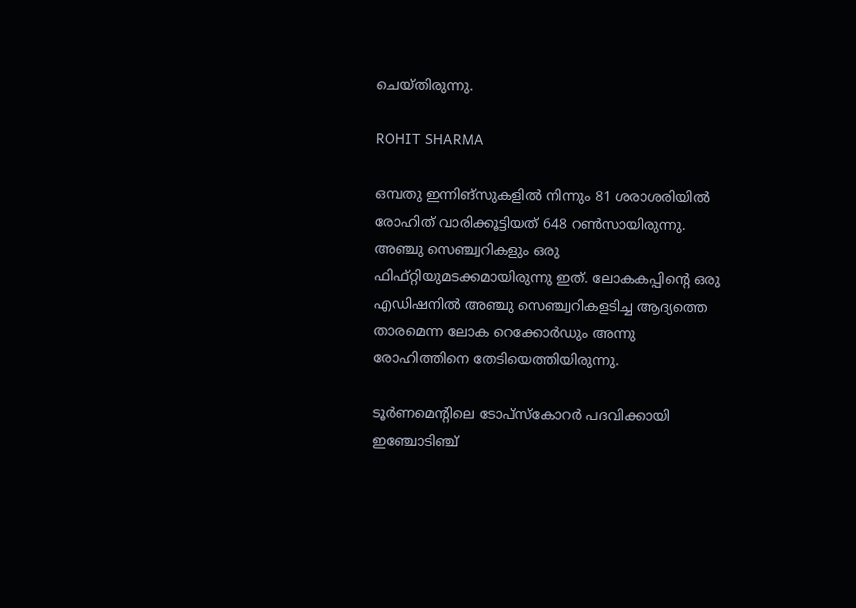ചെയ്തിരുന്നു.

ROHIT SHARMA

ഒമ്പതു ഇന്നിങ്‌സുകളില്‍ നിന്നും 81 ശരാശരിയില്‍ രോഹിത് വാരിക്കൂട്ടിയത് 648 റണ്‍സായിരുന്നു. അഞ്ചു സെഞ്ച്വറികളും ഒരു ഫിഫ്റ്റിയുമടക്കമായിരുന്നു ഇത്. ലോകകപ്പിന്റെ ഒരു എഡിഷനില്‍ അഞ്ചു സെഞ്ച്വറികളടിച്ച ആദ്യത്തെ താരമെന്ന ലോക റെക്കോര്‍ഡും അന്നു രോഹിത്തിനെ തേടിയെത്തിയിരുന്നു.

ടൂര്‍ണമെന്റിലെ ടോപ്‌സ്‌കോറര്‍ പദവിക്കായി ഇഞ്ചോടിഞ്ച്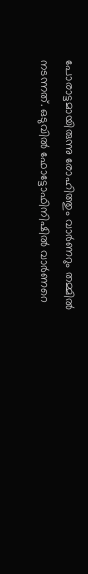പോരാട്ടമായിരുന്നു രോഹിത്തും വാര്‍ണറും തമ്മില്‍ നടന്നത്. ഒടുവില്‍ ഫോട്ടോഫിനിഷില്‍ വാര്‍ണറെ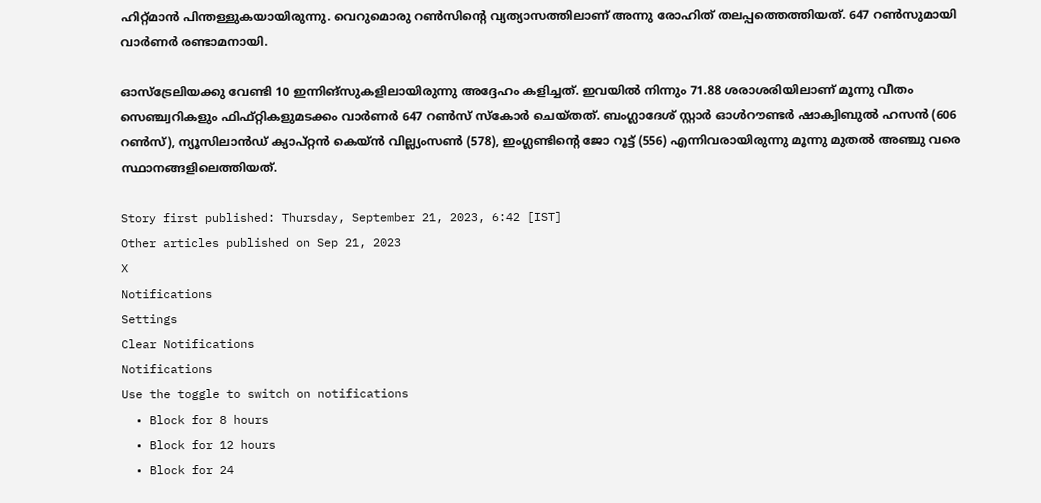ഹിറ്റ്മാന്‍ പിന്തള്ളുകയായിരുന്നു. വെറുമൊരു റണ്‍സിന്റെ വ്യത്യാസത്തിലാണ് അന്നു രോഹിത് തലപ്പത്തെത്തിയത്. 647 റണ്‍സുമായി വാര്‍ണര്‍ രണ്ടാമനായി.

ഓസ്‌ട്രേലിയക്കു വേണ്ടി 10 ഇന്നിങ്‌സുകളിലായിരുന്നു അദ്ദേഹം കളിച്ചത്. ഇവയില്‍ നിന്നും 71.88 ശരാശരിയിലാണ് മൂന്നു വീതം സെഞ്ച്വറികളും ഫിഫ്റ്റികളുമടക്കം വാര്‍ണര്‍ 647 റണ്‍സ് സ്‌കോര്‍ ചെയ്തത്. ബംഗ്ലാദേശ് സ്റ്റാര്‍ ഓള്‍റൗണ്ടര്‍ ഷാക്വിബുല്‍ ഹസന്‍ (606 റണ്‍സ്), ന്യൂസിലാന്‍ഡ് ക്യാപ്റ്റന്‍ കെയ്ന്‍ വില്ല്യംസണ്‍ (578), ഇംഗ്ലണ്ടിന്റെ ജോ റൂട്ട് (556) എന്നിവരായിരുന്നു മൂന്നു മുതല്‍ അഞ്ചു വരെ സ്ഥാനങ്ങളിലെത്തിയത്.

Story first published: Thursday, September 21, 2023, 6:42 [IST]
Other articles published on Sep 21, 2023
X
Notifications
Settings
Clear Notifications
Notifications
Use the toggle to switch on notifications
  • Block for 8 hours
  • Block for 12 hours
  • Block for 24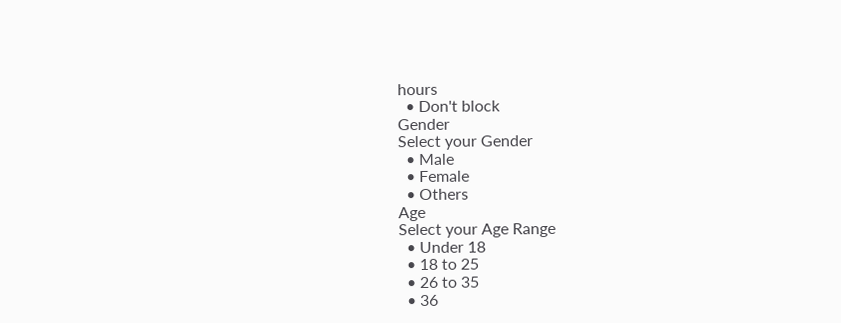hours
  • Don't block
Gender
Select your Gender
  • Male
  • Female
  • Others
Age
Select your Age Range
  • Under 18
  • 18 to 25
  • 26 to 35
  • 36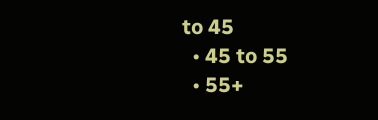to 45
  • 45 to 55
  • 55+